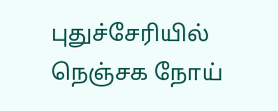புதுச்சேரியில் நெஞ்சக நோய்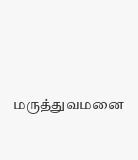மருத்துவமனை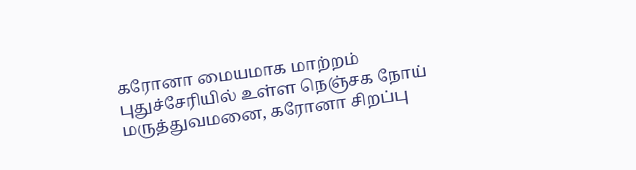கரோனா மையமாக மாற்றம்
புதுச்சேரியில் உள்ள நெஞ்சக நோய் மருத்துவமனை, கரோனா சிறப்பு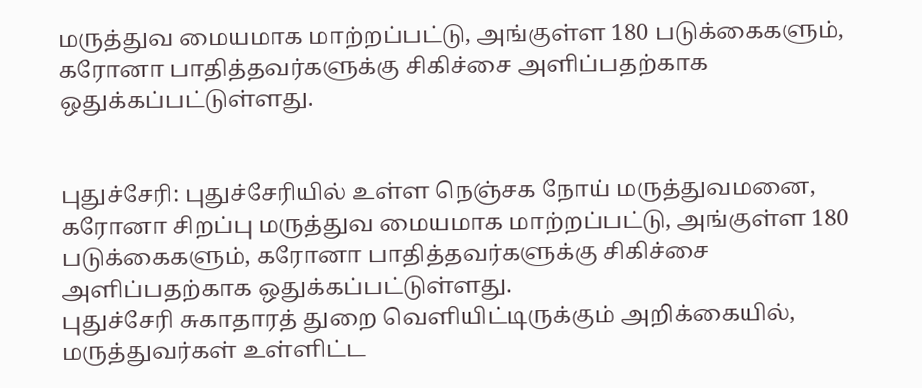மருத்துவ மையமாக மாற்றப்பட்டு, அங்குள்ள 180 படுக்கைகளும், கரோனா பாதித்தவர்களுக்கு சிகிச்சை அளிப்பதற்காக ஒதுக்கப்பட்டுள்ளது.


புதுச்சேரி: புதுச்சேரியில் உள்ள நெஞ்சக நோய் மருத்துவமனை, கரோனா சிறப்பு மருத்துவ மையமாக மாற்றப்பட்டு, அங்குள்ள 180 படுக்கைகளும், கரோனா பாதித்தவர்களுக்கு சிகிச்சை அளிப்பதற்காக ஒதுக்கப்பட்டுள்ளது.
புதுச்சேரி சுகாதாரத் துறை வெளியிட்டிருக்கும் அறிக்கையில், மருத்துவர்கள் உள்ளிட்ட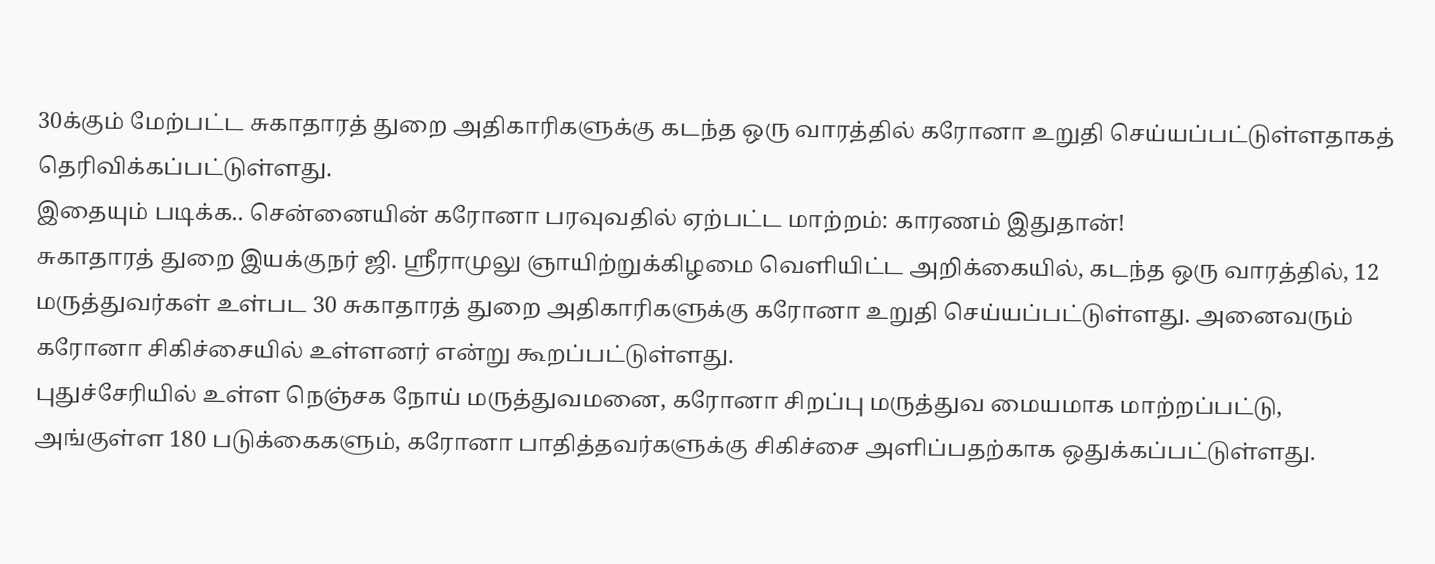30க்கும் மேற்பட்ட சுகாதாரத் துறை அதிகாரிகளுக்கு கடந்த ஒரு வாரத்தில் கரோனா உறுதி செய்யப்பட்டுள்ளதாகத் தெரிவிக்கப்பட்டுள்ளது.
இதையும் படிக்க.. சென்னையின் கரோனா பரவுவதில் ஏற்பட்ட மாற்றம்: காரணம் இதுதான்!
சுகாதாரத் துறை இயக்குநர் ஜி. ஸ்ரீராமுலு ஞாயிற்றுக்கிழமை வெளியிட்ட அறிக்கையில், கடந்த ஒரு வாரத்தில், 12 மருத்துவர்கள் உள்பட 30 சுகாதாரத் துறை அதிகாரிகளுக்கு கரோனா உறுதி செய்யப்பட்டுள்ளது. அனைவரும் கரோனா சிகிச்சையில் உள்ளனர் என்று கூறப்பட்டுள்ளது.
புதுச்சேரியில் உள்ள நெஞ்சக நோய் மருத்துவமனை, கரோனா சிறப்பு மருத்துவ மையமாக மாற்றப்பட்டு, அங்குள்ள 180 படுக்கைகளும், கரோனா பாதித்தவர்களுக்கு சிகிச்சை அளிப்பதற்காக ஒதுக்கப்பட்டுள்ளது.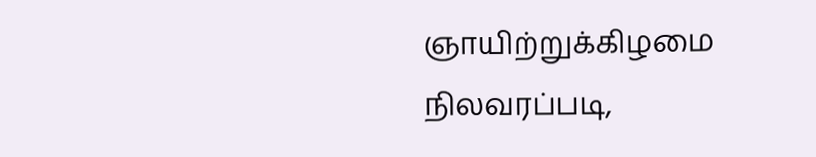ஞாயிற்றுக்கிழமை நிலவரப்படி,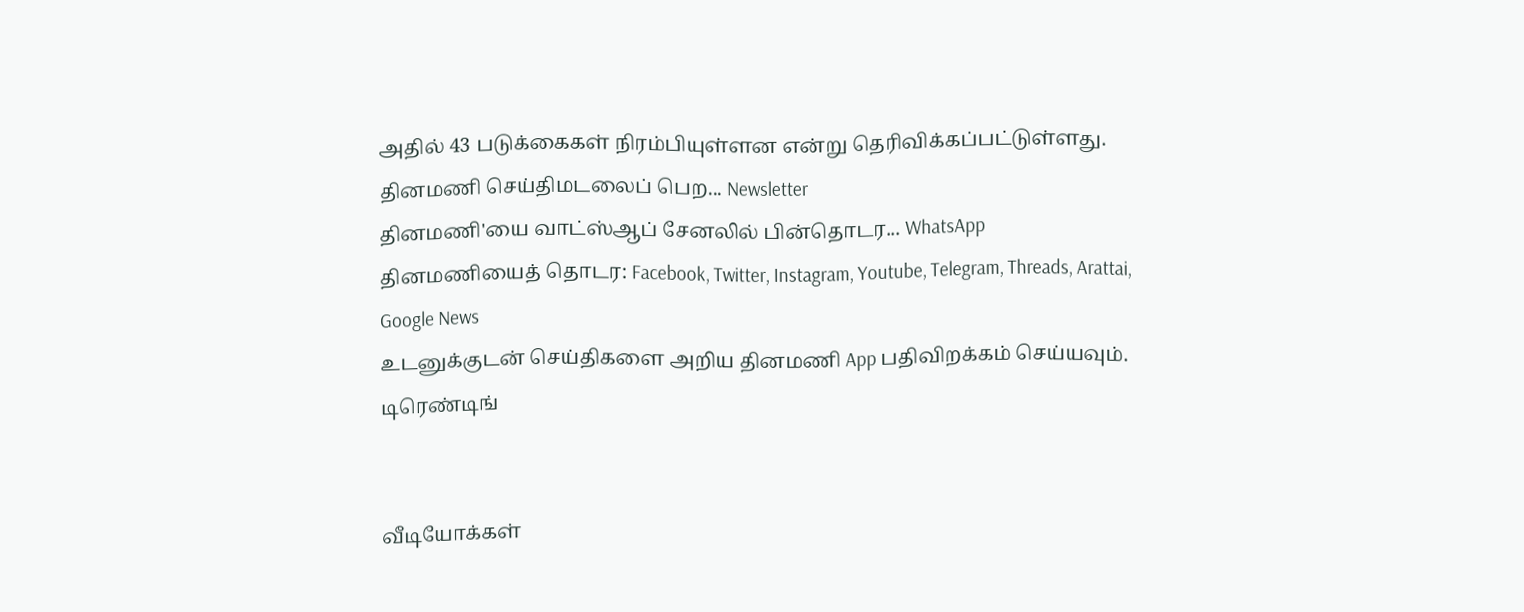அதில் 43 படுக்கைகள் நிரம்பியுள்ளன என்று தெரிவிக்கப்பட்டுள்ளது.
தினமணி செய்திமடலைப் பெற... Newsletter
தினமணி'யை வாட்ஸ்ஆப் சேனலில் பின்தொடர... WhatsApp
தினமணியைத் தொடர: Facebook, Twitter, Instagram, Youtube, Telegram, Threads, Arattai, Google News
உடனுக்குடன் செய்திகளை அறிய தினமணி App பதிவிறக்கம் செய்யவும்.
டிரெண்டிங்


வீடியோக்கள்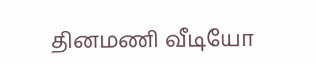தினமணி வீடியோ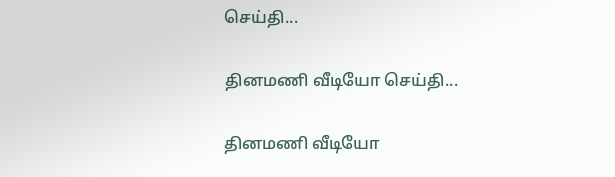செய்தி...

தினமணி வீடியோ செய்தி...

தினமணி வீடியோ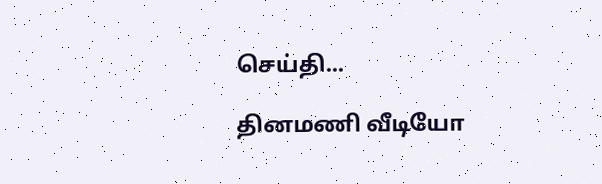செய்தி...

தினமணி வீடியோ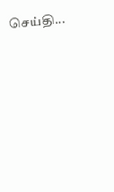செய்தி...